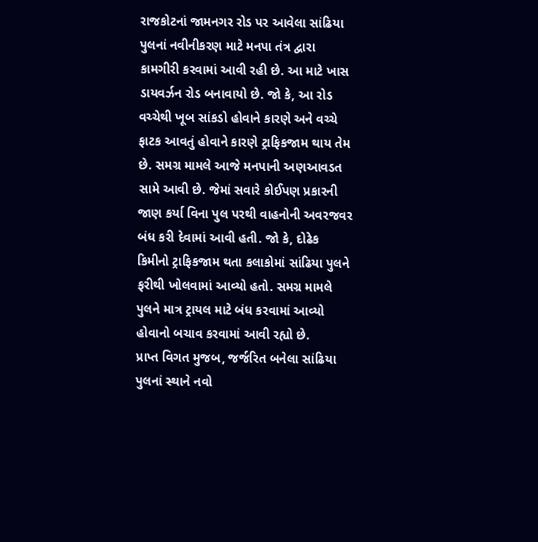રાજકોટનાં જામનગર રોડ પર આવેલા સાંઢિયા પુલનાં નવીનીકરણ માટે મનપા તંત્ર દ્વારા કામગીરી કરવામાં આવી રહી છે. આ માટે ખાસ ડાયવર્ઝન રોડ બનાવાયો છે. જો કે, આ રોડ વચ્ચેથી ખૂબ સાંકડો હોવાને કારણે અને વચ્ચે ફાટક આવતું હોવાને કારણે ટ્રાફિકજામ થાય તેમ છે. સમગ્ર મામલે આજે મનપાની અણઆવડત સામે આવી છે. જેમાં સવારે કોઈપણ પ્રકારની જાણ કર્યા વિના પુલ પરથી વાહનોની અવરજવર બંધ કરી દેવામાં આવી હતી. જો કે, દોઢેક કિમીનો ટ્રાફિકજામ થતા કલાકોમાં સાંઢિયા પુલને ફરીથી ખોલવામાં આવ્યો હતો. સમગ્ર મામલે પુલને માત્ર ટ્રાયલ માટે બંધ કરવામાં આવ્યો હોવાનો બચાવ કરવામાં આવી રહ્યો છે.
પ્રાપ્ત વિગત મુજબ, જર્જરિત બનેલા સાંઢિયા પુલનાં સ્થાને નવો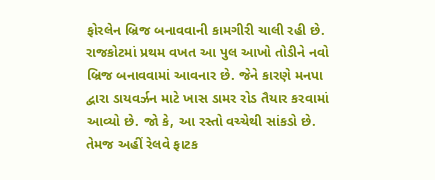ફોરલેન બ્રિજ બનાવવાની કામગીરી ચાલી રહી છે. રાજકોટમાં પ્રથમ વખત આ પુલ આખો તોડીને નવો બ્રિજ બનાવવામાં આવનાર છે. જેને કારણે મનપા દ્વારા ડાયવર્ઝન માટે ખાસ ડામર રોડ તૈયાર કરવામાં આવ્યો છે. જો કે, આ રસ્તો વચ્ચેથી સાંકડો છે. તેમજ અહીં રેલવે ફાટક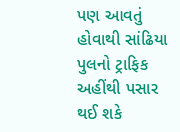પણ આવતું હોવાથી સાંઢિયા પુલનો ટ્રાફિક અહીંથી પસાર થઈ શકે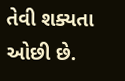તેવી શક્યતા ઓછી છે.